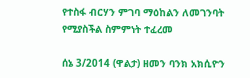የተስፋ ብርሃን ምገባ ማዕከልን ለመገንባት የሚያስችል ስምምነት ተፈረመ

ሰኔ 3/2014 (ዋልታ) ዘመን ባንክ አክሲዮን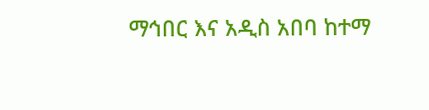ማኅበር እና አዲስ አበባ ከተማ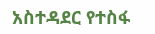አስተዳደር የተስፋ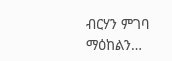ብርሃን ምገባ ማዕከልን…